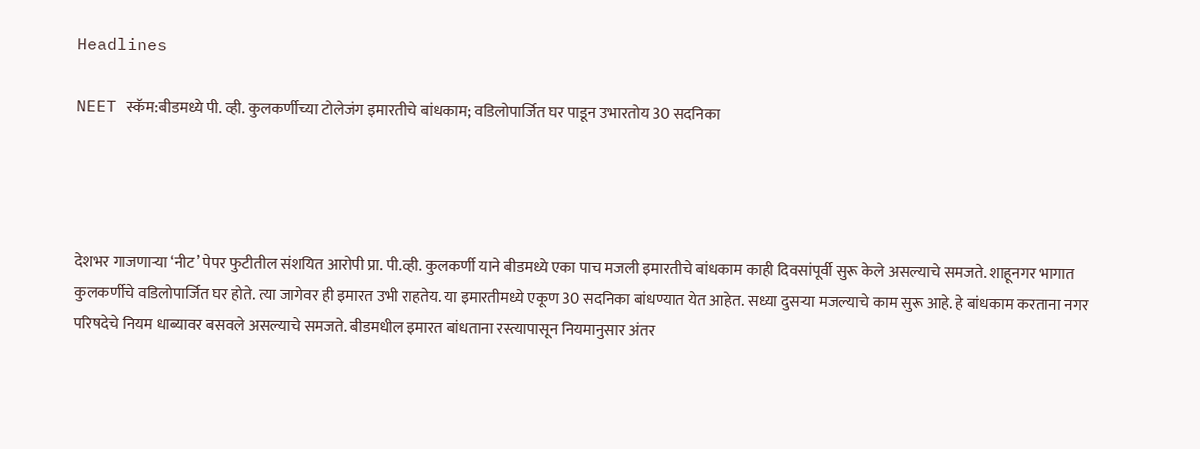Headlines

NEET स्कॅम:बीडमध्ये पी. व्ही. कुलकर्णीच्या टोलेजंग इमारतीचे बांधकाम; वडिलोपार्जित घर पाडून उभारतोय 30 सदनिका




देशभर गाजणाऱ्या ‘नीट’ पेपर फुटीतील संशयित आरोपी प्रा. पी.व्ही. कुलकर्णी याने बीडमध्ये एका पाच मजली इमारतीचे बांधकाम काही दिवसांपूर्वी सुरू केले असल्याचे समजते. शाहूनगर भागात कुलकर्णीचे वडिलोपार्जित घर होते. त्या जागेवर ही इमारत उभी राहतेय. या इमारतीमध्ये एकूण 30 सदनिका बांधण्यात येत आहेत. सध्या दुसऱ्या मजल्याचे काम सुरू आहे. हे बांधकाम करताना नगर परिषदेचे नियम धाब्यावर बसवले असल्याचे समजते. बीडमधील इमारत बांधताना रस्त्यापासून नियमानुसार अंतर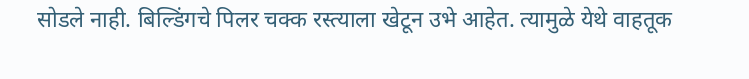सोडले नाही. बिल्डिंगचे पिलर चक्क रस्त्याला खेटून उभे आहेत. त्यामुळे येथे वाहतूक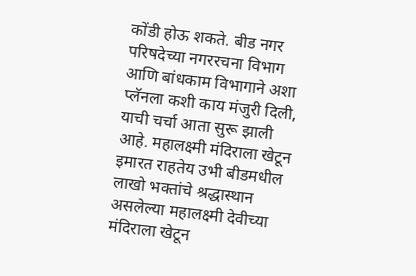कोंडी होऊ शकते. बीड नगर परिषदेच्या नगररचना विभाग आणि बांधकाम विभागाने अशा प्लॅनला कशी काय मंजुरी दिली, याची चर्चा आता सुरू झाली आहे. महालक्ष्मी मंदिराला खेटून इमारत राहतेय उभी बीडमधील लाखो भक्तांचे श्रद्धास्थान असलेल्या महालक्ष्मी देवीच्या मंदिराला खेटून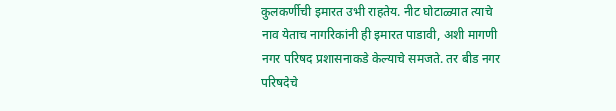कुलकर्णीची इमारत उभी राहतेय. नीट घोटाळ्यात त्याचे नाव येताच नागरिकांनी ही इमारत पाडावी, अशी मागणी नगर परिषद प्रशासनाकडे केल्याचे समजते. तर बीड नगर परिषदेचे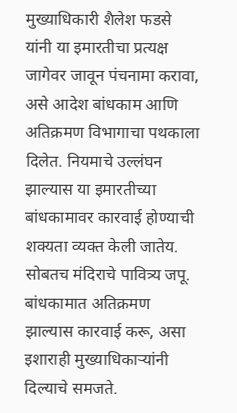मुख्याधिकारी शैलेश फडसे यांनी या इमारतीचा प्रत्यक्ष जागेवर जावून पंचनामा करावा, असे आदेश बांधकाम आणि अतिक्रमण विभागाचा पथकाला दिलेत. नियमाचे उल्लंघन झाल्यास या इमारतीच्या बांधकामावर कारवाई होण्याची शक्यता व्यक्त केली जातेय. सोबतच मंदिराचे पावित्र्य जपू. बांधकामात अतिक्रमण झाल्यास कारवाई करू, असा इशाराही मुख्याधिकाऱ्यांनी दिल्याचे समजते.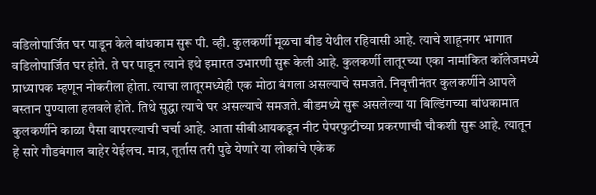वडिलोपार्जित घर पाडून केले बांधकाम सुरू पी. व्ही. कुलकर्णी मूळचा बीड येथील रहिवासी आहे. त्याचे शाहूनगर भागात वडिलोपार्जित घर होते. ते घर पाडून त्याने इथे इमारत उभारणी सुरू केली आहे. कुलकर्णी लातूरच्या एका नामांकित कॉलेजमध्ये प्राध्यापक म्हणून नोकरीला होता. त्याचा लातूरमध्येही एक मोठा बंगला असल्याचे समजते. निवृत्तीनंतर कुलकर्णीने आपले बस्तान पुण्याला हलवले होते. तिथे सुद्धा त्याचे घर असल्याचे समजते. बीडमध्ये सुरू असलेल्या या बिल्डिंगच्या बांधकामात कुलकर्णीने काळा पैसा वापरल्याची चर्चा आहे. आता सीबीआयकडून नीट पेपरफुटीच्या प्रकरणाची चौकशी सुरू आहे. त्यातून हे सारे गौडबंगाल बाहेर येईलच. मात्र, तूर्तास तरी पुढे येणारे या लोकांचे एकेक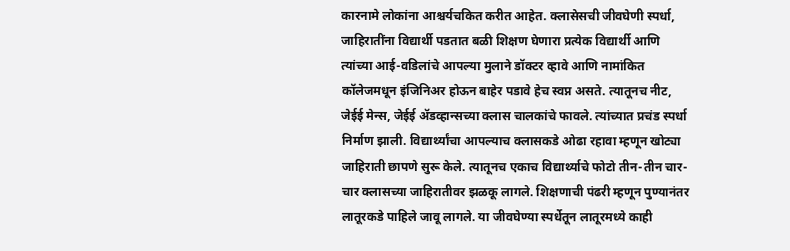कारनामे लोकांना आश्चर्यचकित करीत आहेत. क्लासेसची जीवघेणी स्पर्धा, जाहिरातींना विद्यार्थी पडतात बळी शिक्षण घेणारा प्रत्येक विद्यार्थी आणि त्यांच्या आई-वडिलांचे आपल्या मुलाने डॉक्टर व्हावे आणि नामांकित कॉलेजमधून इंजिनिअर होऊन बाहेर पडावे हेच स्वप्न असते. त्यातूनच नीट, जेईई मेन्स, जेईई ॲडव्हान्सच्या क्लास चालकांचे फावले. त्यांच्यात प्रचंड स्पर्धा निर्माण झाली. विद्यार्थ्यांचा आपल्याच क्लासकडे ओढा रहावा म्हणून खोट्या जाहिराती छापणे सुरू केले. त्यातूनच एकाच विद्यार्थ्याचे फोटो तीन-तीन चार-चार क्लासच्या जाहिरातीवर झळकू लागले. शिक्षणाची पंढरी म्हणून पुण्यानंतर लातूरकडे पाहिले जावू लागले. या जीवघेण्या स्पर्धेतून लातूरमध्ये काही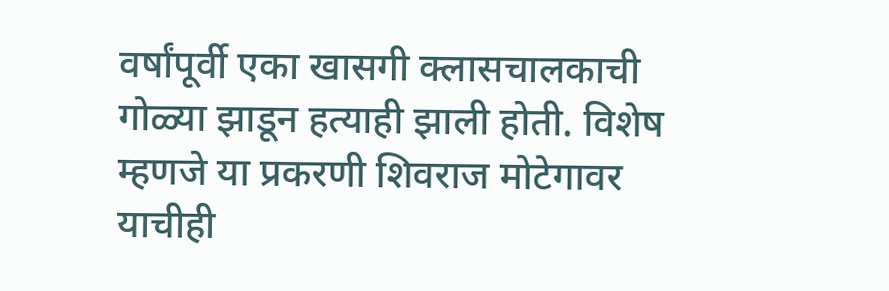वर्षांपूर्वी एका खासगी क्लासचालकाची गोळ्या झाडून हत्याही झाली होती. विशेष म्हणजे या प्रकरणी शिवराज मोटेगावर याचीही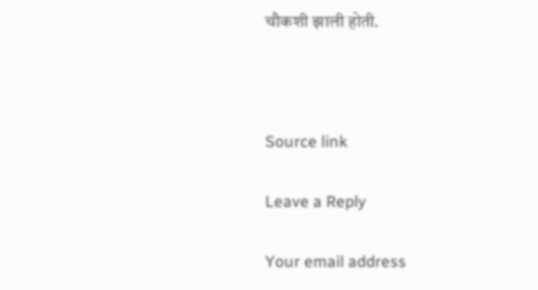चौकशी झाली होती.



Source link

Leave a Reply

Your email address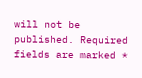will not be published. Required fields are marked *